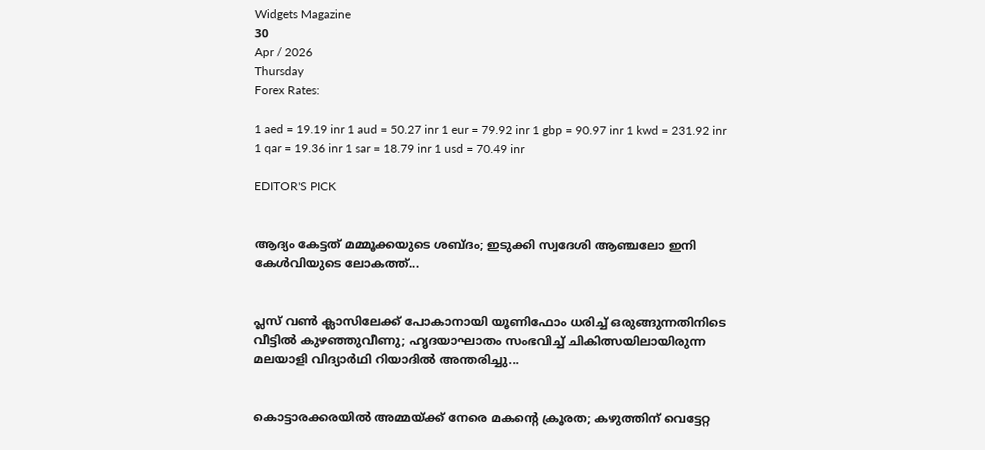Widgets Magazine
30
Apr / 2026
Thursday
Forex Rates:

1 aed = 19.19 inr 1 aud = 50.27 inr 1 eur = 79.92 inr 1 gbp = 90.97 inr 1 kwd = 231.92 inr 1 qar = 19.36 inr 1 sar = 18.79 inr 1 usd = 70.49 inr

EDITOR'S PICK


ആദ്യം കേട്ടത് മമ്മൂക്കയുടെ ശബ്ദം; ഇടുക്കി സ്വദേശി ആഞ്ചലോ ഇനി കേൾവിയുടെ ലോകത്ത്...


പ്ലസ് വൺ ക്ലാസിലേക്ക് പോകാനായി യൂണിഫോം ധരിച്ച് ഒരുങ്ങുന്നതിനിടെ വീട്ടിൽ കുഴഞ്ഞുവീണു; ഹൃദയാഘാതം സംഭവിച്ച് ചികിത്സയിലായിരുന്ന മലയാളി വിദ്യാർഥി റിയാദിൽ അന്തരിച്ചു...


കൊട്ടാരക്കരയിൽ അമ്മയ്ക്ക് നേരെ മകന്റെ ക്രൂരത; കഴുത്തിന് വെട്ടേറ്റ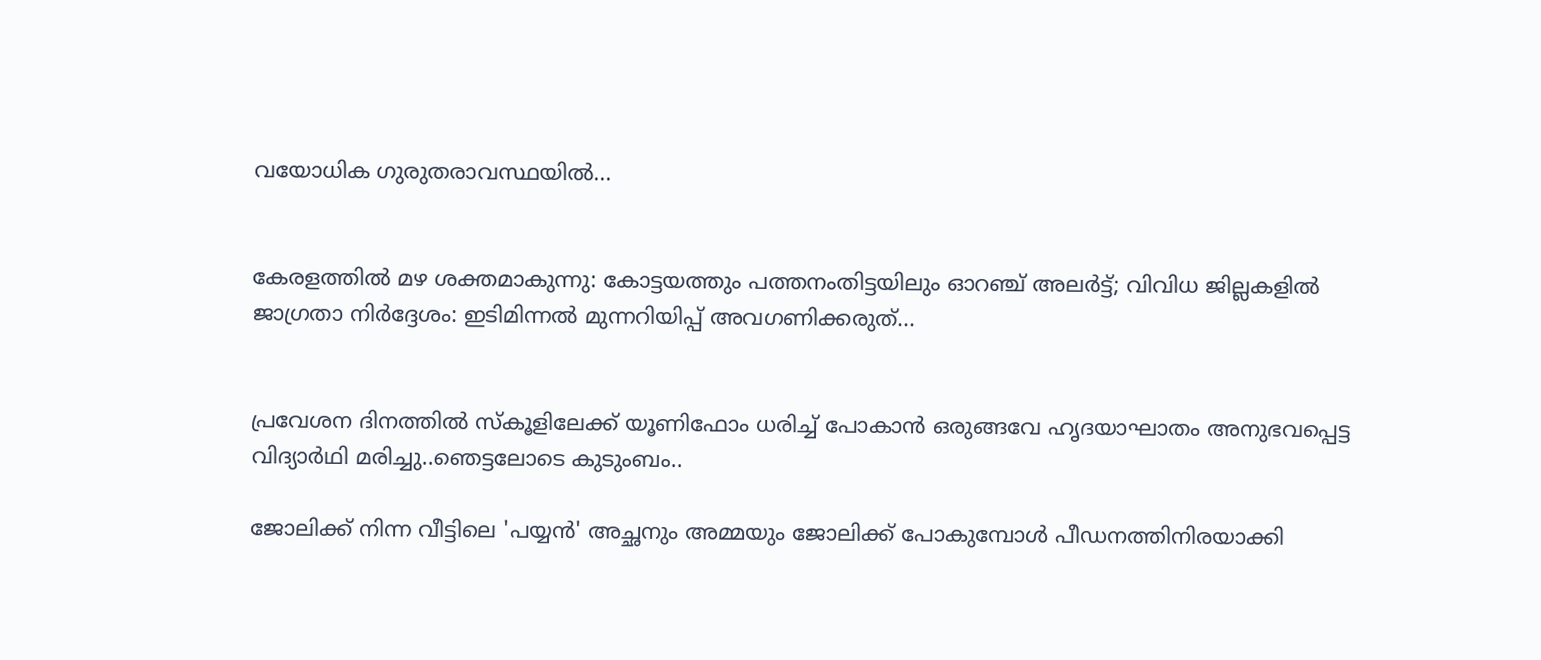വയോധിക ഗുരുതരാവസ്ഥയിൽ...


കേരളത്തിൽ മഴ ശക്തമാകുന്നു: കോട്ടയത്തും പത്തനംതിട്ടയിലും ഓറഞ്ച് അലർട്ട്; വിവിധ ജില്ലകളിൽ ജാഗ്രതാ നിർദ്ദേശം: ഇടിമിന്നൽ മുന്നറിയിപ്പ് അവഗണിക്കരുത്...


പ്രവേശന ദിനത്തിൽ സ്കൂളിലേക്ക് യൂണിഫോം ധരിച്ച് പോകാൻ ഒരുങ്ങവേ ഹൃദയാഘാതം അനുഭവപ്പെട്ട വിദ്യാർഥി മരിച്ചു..ഞെട്ടലോടെ കുടുംബം..

ജോലിക്ക് നിന്ന വീട്ടിലെ 'പയ്യന്‍' അച്ഛനും അമ്മയും ജോലിക്ക് പോകുമ്പോള്‍ പീഡനത്തിനിരയാക്കി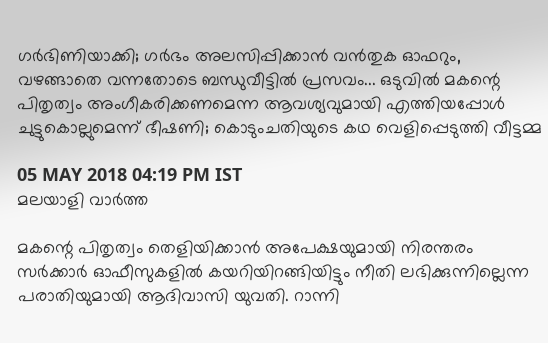ഗര്‍ഭിണിയാക്കി; ഗര്‍ഭം അലസിപ്പിക്കാന്‍ വന്‍തുക ഓഫറും, വഴങ്ങാതെ വന്നതോടെ ബന്ധുവീട്ടില്‍ പ്രസവം... ഒടുവില്‍ മകന്റെ പിതൃത്വം അംഗീകരിക്കണമെന്ന ആവശ്യവുമായി എത്തിയപ്പോള്‍ ചുട്ടുകൊല്ലുമെന്ന് ഭീഷണി; കൊടുംചതിയുടെ കഥ വെളിപ്പെടുത്തി വീട്ടമ്മ

05 MAY 2018 04:19 PM IST
മലയാളി വാര്‍ത്ത

മകന്റെ പിതൃത്വം തെളിയിക്കാന്‍ അപേക്ഷയുമായി നിരന്തരം സര്‍ക്കാര്‍ ഓഫീസുകളില്‍ കയറിയിറങ്ങിയിട്ടും നീതി ലഭിക്കുന്നില്ലെന്ന പരാതിയുമായി ആദിവാസി യുവതി. റാന്നി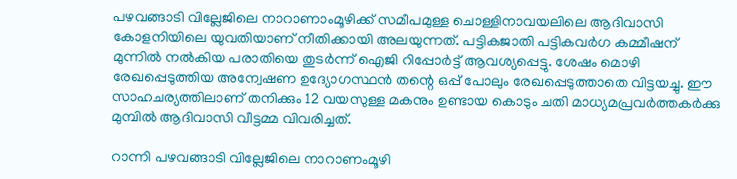പഴവങ്ങാടി വില്ലേജിലെ നാറാണാംമൂഴിക്ക് സമീപമുള്ള ചൊള്ളിനാവയലിലെ ആദിവാസി കോളനിയിലെ യുവതിയാണ് നീതിക്കായി അലയുന്നത്. പട്ടികജാതി പട്ടികവര്‍ഗ കമ്മീഷന് മുന്നില്‍ നല്‍കിയ പരാതിയെ തുടര്‍ന്ന് ഐജി റിപ്പോര്‍ട്ട് ആവശ്യപ്പെട്ടു. ശേഷം മൊഴി രേഖപ്പെടുത്തിയ അന്വേഷണ ഉദ്യോഗസ്ഥന്‍ തന്റെ ഒപ്പ് പോലും രേഖപ്പെടുത്താതെ വിട്ടയച്ചു. ഈ സാഹചര്യത്തിലാണ് തനിക്കും 12 വയസുള്ള മകനും ഉണ്ടായ കൊടും ചതി മാധ്യമപ്രവര്‍ത്തകര്‍ക്കു മുമ്പില്‍ ആദിവാസി വീട്ടമ്മ വിവരിച്ചത്.

റാന്നി പഴവങ്ങാടി വില്ലേജിലെ നാറാണംമൂഴി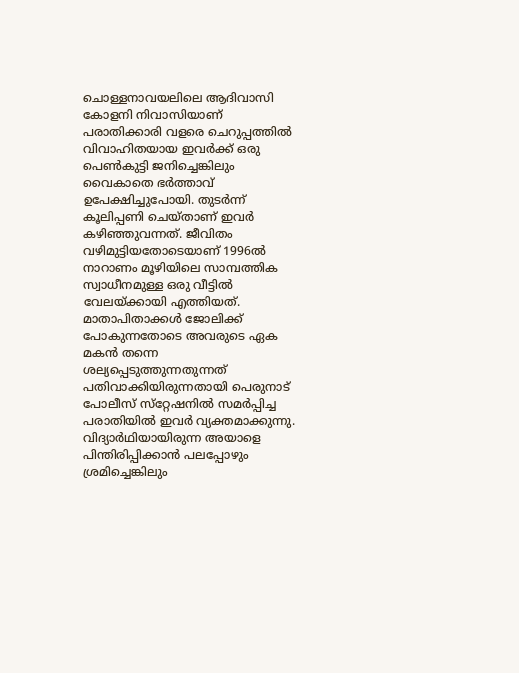ചൊള്ളനാവയലിലെ ആദിവാസി കോളനി നിവാസിയാണ് പരാതിക്കാരി വളരെ ചെറുപ്പത്തില്‍ വിവാഹിതയായ ഇവര്‍ക്ക് ഒരു പെണ്‍കുട്ടി ജനിച്ചെങ്കിലും വൈകാതെ ഭര്‍ത്താവ് ഉപേക്ഷിച്ചുപോയി. തുടര്‍ന്ന് കൂലിപ്പണി ചെയ്താണ് ഇവര്‍ കഴിഞ്ഞുവന്നത്. ജീവിതം വഴിമുട്ടിയതോടെയാണ് 1996ല്‍ നാറാണം മൂഴിയിലെ സാമ്പത്തിക  സ്വാധീനമുള്ള ഒരു വീട്ടില്‍ വേലയ്ക്കായി എത്തിയത്. മാതാപിതാക്കള്‍ ജോലിക്ക് പോകുന്നതോടെ അവരുടെ ഏക മകന്‍ തന്നെ ശല്യപ്പെടുത്തുന്നതുന്നത് പതിവാക്കിയിരുന്നതായി പെരുനാട് പോലീസ് സ്‌റ്റേഷനില്‍ സമര്‍പ്പിച്ച പരാതിയില്‍ ഇവര്‍ വ്യക്തമാക്കുന്നു. വിദ്യാര്‍ഥിയായിരുന്ന അയാളെ പിന്തിരിപ്പിക്കാന്‍ പലപ്പോഴും ശ്രമിച്ചെങ്കിലും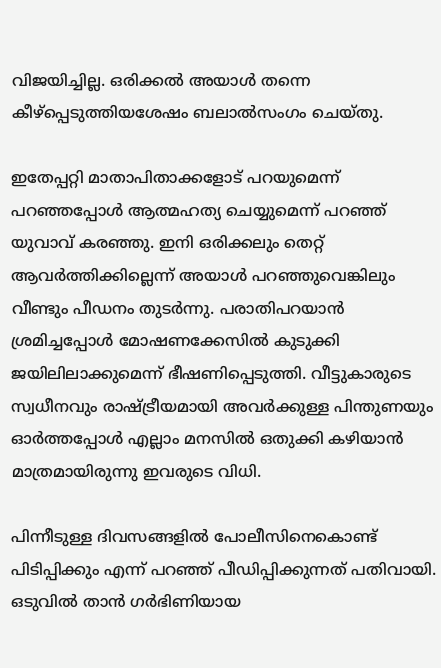വിജയിച്ചില്ല. ഒരിക്കല്‍ അയാള്‍ തന്നെ കീഴ്‌പ്പെടുത്തിയശേഷം ബലാല്‍സംഗം ചെയ്തു.

ഇതേപ്പറ്റി മാതാപിതാക്കളോട് പറയുമെന്ന് പറഞ്ഞപ്പോള്‍ ആത്മഹത്യ ചെയ്യുമെന്ന് പറഞ്ഞ് യുവാവ് കരഞ്ഞു. ഇനി ഒരിക്കലും തെറ്റ് ആവര്‍ത്തിക്കില്ലെന്ന് അയാള്‍ പറഞ്ഞുവെങ്കിലും വീണ്ടും പീഡനം തുടര്‍ന്നു. പരാതിപറയാന്‍ ശ്രമിച്ചപ്പോള്‍ മോഷണക്കേസില്‍ കുടുക്കി ജയിലിലാക്കുമെന്ന് ഭീഷണിപ്പെടുത്തി. വീട്ടുകാരുടെ സ്വധീനവും രാഷ്ട്രീയമായി അവര്‍ക്കുള്ള പിന്തുണയും ഓര്‍ത്തപ്പോള്‍ എല്ലാം മനസില്‍ ഒതുക്കി കഴിയാന്‍ മാത്രമായിരുന്നു ഇവരുടെ വിധി.

പിന്നീടുള്ള ദിവസങ്ങളില്‍ പോലീസിനെകൊണ്ട് പിടിപ്പിക്കും എന്ന് പറഞ്ഞ് പീഡിപ്പിക്കുന്നത് പതിവായി. ഒടുവില്‍ താന്‍ ഗര്‍ഭിണിയായ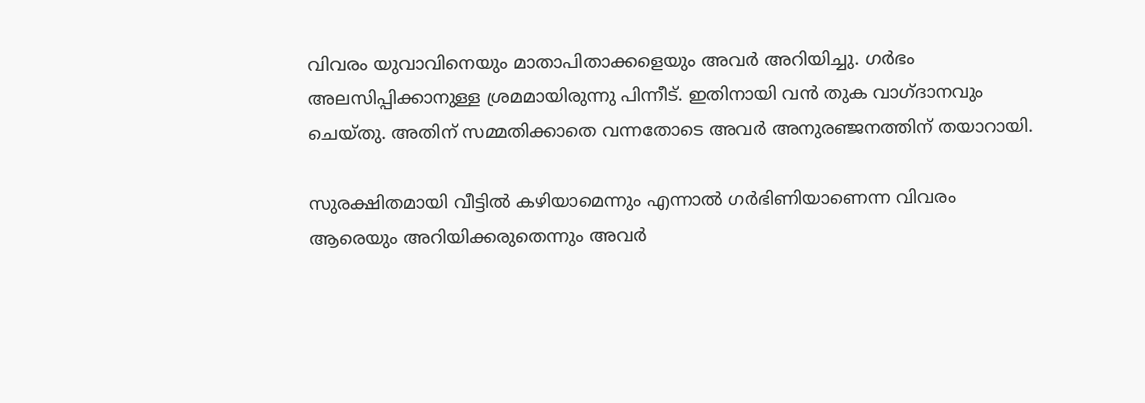വിവരം യുവാവിനെയും മാതാപിതാക്കളെയും അവര്‍ അറിയിച്ചു. ഗര്‍ഭം അലസിപ്പിക്കാനുള്ള ശ്രമമായിരുന്നു പിന്നീട്. ഇതിനായി വന്‍ തുക വാഗ്ദാനവും ചെയ്തു. അതിന് സമ്മതിക്കാതെ വന്നതോടെ അവര്‍ അനുരഞ്ജനത്തിന് തയാറായി.

സുരക്ഷിതമായി വീട്ടില്‍ കഴിയാമെന്നും എന്നാല്‍ ഗര്‍ഭിണിയാണെന്ന വിവരം ആരെയും അറിയിക്കരുതെന്നും അവര്‍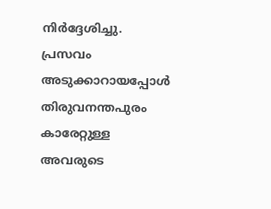നിര്‍ദ്ദേശിച്ചു. പ്രസവം അടുക്കാറായപ്പോള്‍ തിരുവനന്തപുരം കാരേറ്റുള്ള അവരുടെ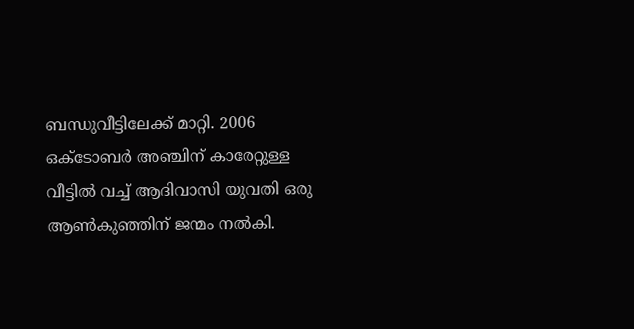ബന്ധുവീട്ടിലേക്ക് മാറ്റി. 2006 ഒക്ടോബര്‍ അഞ്ചിന് കാരേറ്റുള്ള വീട്ടില്‍ വച്ച് ആദിവാസി യുവതി ഒരു ആണ്‍കുഞ്ഞിന് ജന്മം നല്‍കി.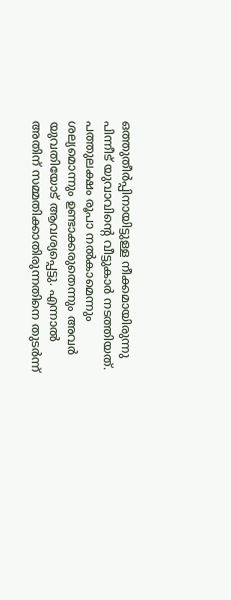ഒത്തുതീര്‍പ്പിനായിട്ടുള്ള നീക്കമായിരുന്നു പിന്നീട് യുവാവിന്റെ വീട്ടുകാര്‍ നടത്തിയത്. പത്തുലക്ഷം രൂപാ നല്‍കാമെന്നും ശല്യമൊന്നും ഉണ്ടാക്കരുതെന്നും അവര്‍ യുവതിയോട് ആവശ്യപ്പെട്ടു. എന്നാല്‍ അതിന് സമ്മതിക്കാതിരുന്നതിനെ തുടര്‍ന്ന്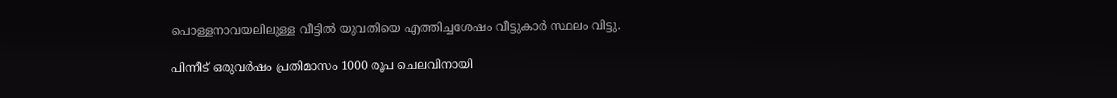പൊള്ളനാവയലിലുള്ള വീട്ടില്‍ യുവതിയെ എത്തിച്ചശേഷം വീട്ടുകാര്‍ സ്ഥലം വിട്ടു.

പിന്നീട് ഒരുവര്‍ഷം പ്രതിമാസം 1000 രൂപ ചെലവിനായി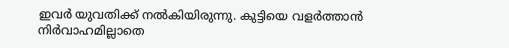ഇവര്‍ യുവതിക്ക് നല്‍കിയിരുന്നു. കുട്ടിയെ വളര്‍ത്താന്‍ നിര്‍വാഹമില്ലാതെ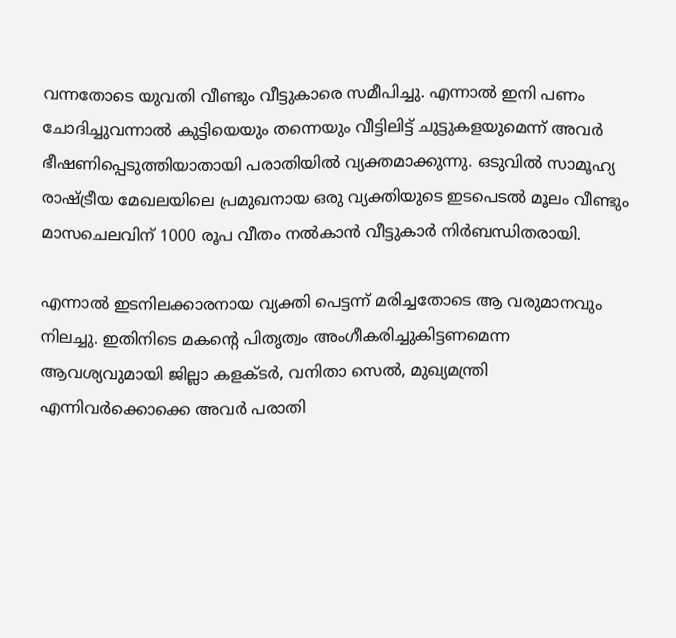വന്നതോടെ യുവതി വീണ്ടും വീട്ടുകാരെ സമീപിച്ചു. എന്നാല്‍ ഇനി പണം ചോദിച്ചുവന്നാല്‍ കുട്ടിയെയും തന്നെയും വീട്ടിലിട്ട് ചുട്ടുകളയുമെന്ന് അവര്‍ ഭീഷണിപ്പെടുത്തിയാതായി പരാതിയില്‍ വ്യക്തമാക്കുന്നു. ഒടുവില്‍ സാമൂഹ്യ രാഷ്ട്രീയ മേഖലയിലെ പ്രമുഖനായ ഒരു വ്യക്തിയുടെ ഇടപെടല്‍ മൂലം വീണ്ടും മാസചെലവിന് 1000 രൂപ വീതം നല്‍കാന്‍ വീട്ടുകാര്‍ നിര്‍ബന്ധിതരായി.

എന്നാല്‍ ഇടനിലക്കാരനായ വ്യക്തി പെട്ടന്ന് മരിച്ചതോടെ ആ വരുമാനവും നിലച്ചു. ഇതിനിടെ മകന്റെ പിതൃത്വം അംഗീകരിച്ചുകിട്ടണമെന്ന ആവശ്യവുമായി ജില്ലാ കളക്ടര്‍, വനിതാ സെല്‍, മുഖ്യമന്ത്രി എന്നിവര്‍ക്കൊക്കെ അവര്‍ പരാതി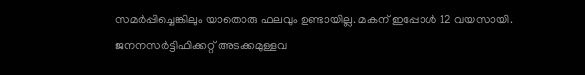സമര്‍പ്പിച്ചെങ്കിലും യാതൊരു ഫലവും ഉണ്ടായില്ല. മകന് ഇപ്പോള്‍ 12 വയസായി. ജനനസര്‍ട്ടിഫിക്കറ്റ് അടക്കമുള്ളവ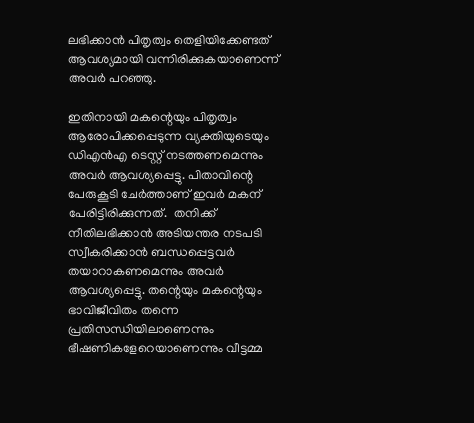ലഭിക്കാന്‍ പിതൃത്വം തെളിയിക്കേണ്ടത് ആവശ്യമായി വന്നിരിക്കുകയാണെന്ന് അവര്‍ പറഞ്ഞു.

ഇതിനായി മകന്റെയും പിതൃത്വം ആരോപിക്കപ്പെടുന്ന വ്യക്തിയുടെയും ഡിഎന്‍എ ടെസ്റ്റ് നടത്തണമെന്നും അവര്‍ ആവശ്യപ്പെട്ടു. പിതാവിന്റെ പേരുകൂടി ചേര്‍ത്താണ് ഇവര്‍ മകന് പേരിട്ടിരിക്കുന്നത്.  തനിക്ക് നീതിലഭിക്കാന്‍ അടിയന്തര നടപടി സ്വീകരിക്കാന്‍ ബന്ധപ്പെട്ടവര്‍ തയാറാകണമെന്നും അവര്‍ ആവശ്യപ്പെട്ടു. തന്റെയും മകന്റെയും ഭാവിജീവിതം തന്നെ പ്രതിസന്ധിയിലാണെന്നും ഭീഷണികളേറെയാണെന്നും വീട്ടമ്മ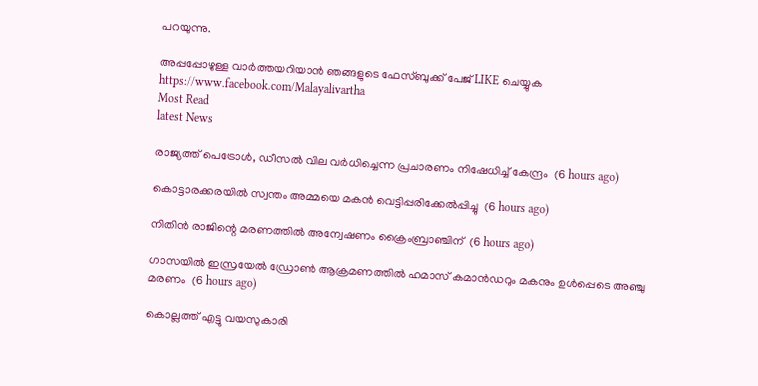പറയുന്നു.

അപ്പപ്പോഴുള്ള വാര്‍ത്തയറിയാന്‍ ഞങ്ങളുടെ ഫേസ്‌ബുക്ക്‌ പേജ് LIKE ചെയ്യുക
https://www.facebook.com/Malayalivartha
Most Read
latest News

രാജ്യത്ത് പെട്രോള്‍, ഡീസല്‍ വില വര്‍ധിച്ചെന്ന പ്രചാരണം നിഷേധിച്ച് കേന്ദ്രം  (6 hours ago)

കൊട്ടാരക്കരയില്‍ സ്വന്തം അമ്മയെ മകന്‍ വെട്ടിപ്പരിക്കേല്‍പ്പിച്ചു  (6 hours ago)

നിതിന്‍ രാജിന്റെ മരണത്തില്‍ അന്വേഷണം ക്രൈംബ്രാഞ്ചിന്  (6 hours ago)

ഗാസയില്‍ ഇസ്രയേല്‍ ഡ്രോണ്‍ ആക്രമണത്തില്‍ ഹമാസ് കമാന്‍ഡറും മകനും ഉള്‍പ്പെടെ അഞ്ചു മരണം  (6 hours ago)

കൊല്ലത്ത് എട്ടു വയസുകാരി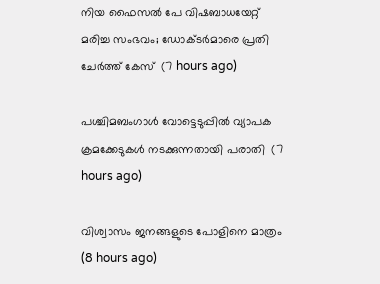നിയ ഫൈസല്‍ പേ വിഷബാധയേറ്റ് മരിച്ച സംഭവം; ഡോക്ടര്‍മാരെ പ്രതി ചേര്‍ത്ത് കേസ്  (7 hours ago)

പശ്ചിമബംഗാള്‍ വോട്ടെടുപ്പില്‍ വ്യാപക ക്രമക്കേടുകള്‍ നടക്കുന്നതായി പരാതി  (7 hours ago)

വിശ്വാസം ജനങ്ങളുടെ പോളിനെ മാത്രം  (8 hours ago)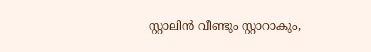സ്റ്റാലിൻ വീണ്ടും സ്റ്റാറാകും,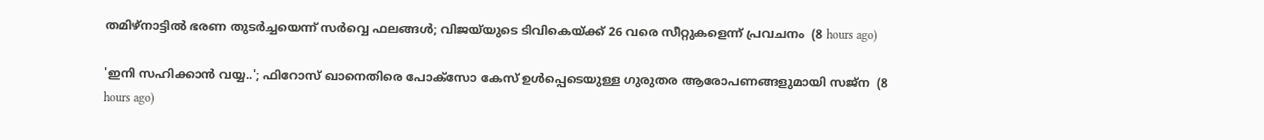തമിഴ്നാട്ടിൽ ഭരണ തുടർച്ചയെന്ന് സർവ്വെ ഫലങ്ങൾ; വിജയ്‍യുടെ ടിവികെയ്ക്ക് 26 വരെ സീറ്റുകളെന്ന് പ്രവചനം  (8 hours ago)

'ഇനി സഹിക്കാൻ വയ്യ..'; ഫിറോസ് ഖാനെതിരെ പോക്സോ കേസ് ഉൾപ്പെടെയുള്ള ഗുരുതര ആരോപണങ്ങളുമായി സജ്‌ന  (8 hours ago)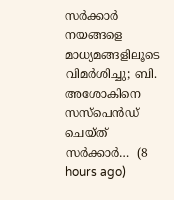സർക്കാർ നയങ്ങളെ മാധ്യമങ്ങളിലൂടെ വിമർശിച്ചു; ബി. അശോകിനെ സസ്പെൻഡ് ചെയ്ത് സർക്കാർ…  (8 hours ago)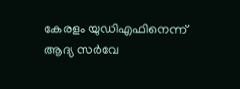കേരളം യുഡിഎഫിനെന്ന് ആദ്യ സർവേ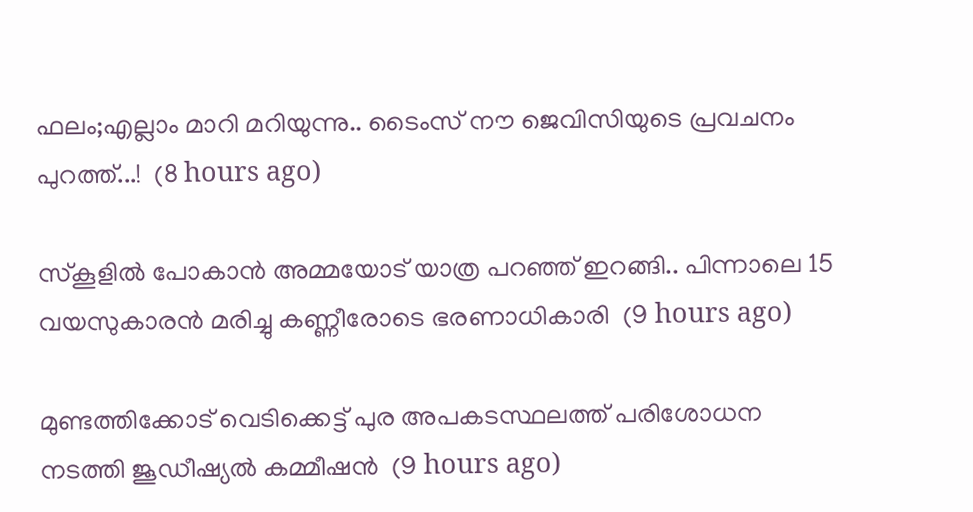ഫലം;എല്ലാം മാറി മറിയുന്നു.. ടൈംസ് നൗ ജെവിസിയുടെ പ്രവചനം പുറത്ത്...!  (8 hours ago)

സ്കൂളിൽ പോകാൻ അമ്മയോട് യാത്ര പറഞ്ഞ് ഇറങ്ങി.. പിന്നാലെ 15 വയസുകാരൻ മരിച്ചു കണ്ണീരോടെ ഭരണാധികാരി  (9 hours ago)

മുണ്ടത്തിക്കോട് വെടിക്കെട്ട് പുര അപകടസ്ഥലത്ത് പരിശോധന നടത്തി ജൂഡീഷ്യല്‍ കമ്മീഷന്‍  (9 hours ago)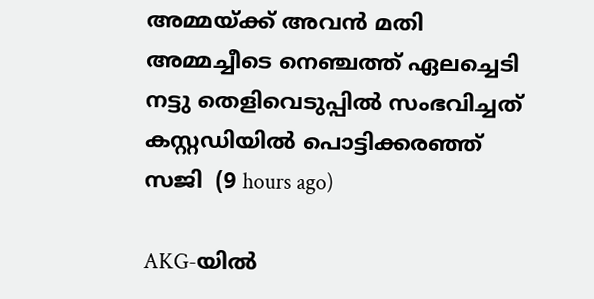അമ്മയ്ക്ക് അവൻ മതി അമ്മച്ചീടെ നെഞ്ചത്ത് ഏലച്ചെടി നട്ടു തെളിവെടുപ്പിൽ സംഭവിച്ചത് കസ്റ്റഡിയിൽ പൊട്ടിക്കരഞ്ഞ് സജി  (9 hours ago)

AKG-യിൽ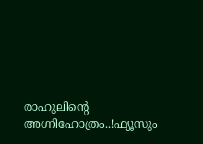രാഹുലിന്റെ അഗ്നിഹോത്രം..!ഫ്യൂസും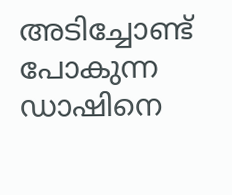അടിച്ചോണ്ട് പോകുന്ന ഡാഷിനെ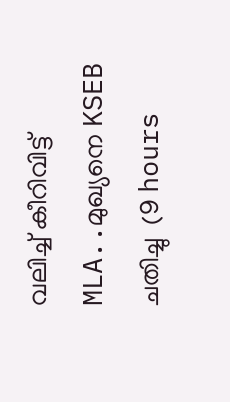വലിച്ച് കീറിവിട്ട് MLA..മുഖ്യനെ KSEB ചതിച്ചു  (9 hours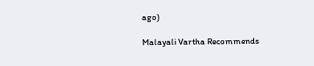ago)

Malayali Vartha Recommends